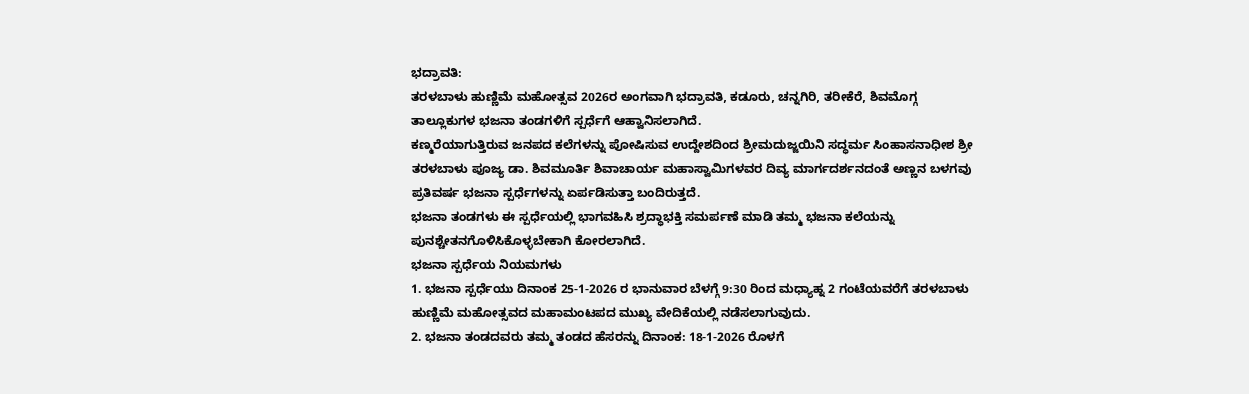ಭದ್ರಾವತಿ:
ತರಳಬಾಳು ಹುಣ್ಣಿಮೆ ಮಹೋತ್ಸವ 2026ರ ಅಂಗವಾಗಿ ಭದ್ರಾವತಿ, ಕಡೂರು, ಚನ್ನಗಿರಿ, ತರೀಕೆರೆ, ಶಿವಮೊಗ್ಗ ತಾಲ್ಲೂಕುಗಳ ಭಜನಾ ತಂಡಗಳಿಗೆ ಸ್ಪರ್ಧೆಗೆ ಆಹ್ವಾನಿಸಲಾಗಿದೆ.
ಕಣ್ಮರೆಯಾಗುತ್ತಿರುವ ಜನಪದ ಕಲೆಗಳನ್ನು ಪೋಷಿಸುವ ಉದ್ದೇಶದಿಂದ ಶ್ರೀಮದುಜ್ಜಯಿನಿ ಸದ್ಧರ್ಮ ಸಿಂಹಾಸನಾಧೀಶ ಶ್ರೀ ತರಳಬಾಳು ಪೂಜ್ಯ ಡಾ. ಶಿವಮೂರ್ತಿ ಶಿವಾಚಾರ್ಯ ಮಹಾಸ್ವಾಮಿಗಳವರ ದಿವ್ಯ ಮಾರ್ಗದರ್ಶನದಂತೆ ಅಣ್ಣನ ಬಳಗವು ಪ್ರತಿವರ್ಷ ಭಜನಾ ಸ್ಪರ್ಧೆಗಳನ್ನು ಏರ್ಪಡಿಸುತ್ತಾ ಬಂದಿರುತ್ತದೆ.
ಭಜನಾ ತಂಡಗಳು ಈ ಸ್ಪರ್ಧೆಯಲ್ಲಿ ಭಾಗವಹಿಸಿ ಶ್ರದ್ಧಾಭಕ್ತಿ ಸಮರ್ಪಣೆ ಮಾಡಿ ತಮ್ಮ ಭಜನಾ ಕಲೆಯನ್ನು ಪುನಶ್ಚೇತನಗೊಳಿಸಿಕೊಳ್ಳಬೇಕಾಗಿ ಕೋರಲಾಗಿದೆ.
ಭಜನಾ ಸ್ಪರ್ಧೆಯ ನಿಯಮಗಳು
1. ಭಜನಾ ಸ್ಪರ್ಧೆಯು ದಿನಾಂಕ 25-1-2026 ರ ಭಾನುವಾರ ಬೆಳಗ್ಗೆ 9:30 ರಿಂದ ಮಧ್ಯಾಹ್ನ 2 ಗಂಟೆಯವರೆಗೆ ತರಳಬಾಳು ಹುಣ್ಣಿಮೆ ಮಹೋತ್ಸವದ ಮಹಾಮಂಟಪದ ಮುಖ್ಯ ವೇದಿಕೆಯಲ್ಲಿ ನಡೆಸಲಾಗುವುದು.
2. ಭಜನಾ ತಂಡದವರು ತಮ್ಮ ತಂಡದ ಹೆಸರನ್ನು ದಿನಾಂಕ: 18-1-2026 ರೊಳಗೆ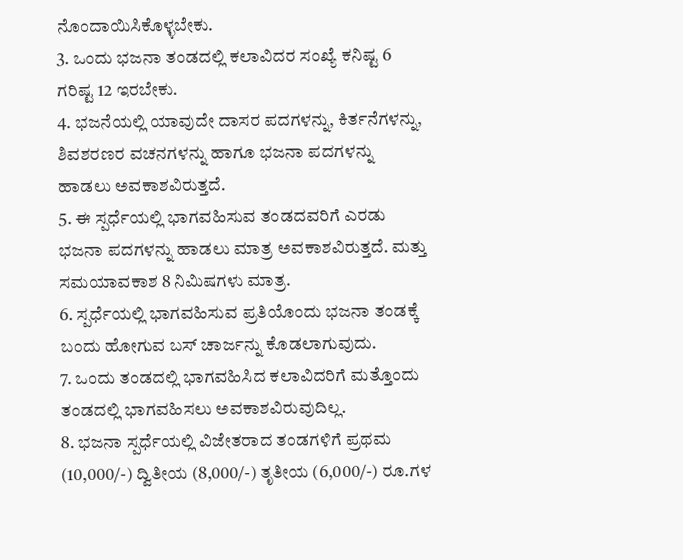ನೊಂದಾಯಿಸಿಕೊಳ್ಳಬೇಕು.
3. ಒಂದು ಭಜನಾ ತಂಡದಲ್ಲಿ ಕಲಾವಿದರ ಸಂಖ್ಯೆ ಕನಿಷ್ಟ 6 ಗರಿಷ್ಟ 12 ಇರಬೇಕು.
4. ಭಜನೆಯಲ್ಲಿ ಯಾವುದೇ ದಾಸರ ಪದಗಳನ್ನು, ಕಿರ್ತನೆಗಳನ್ನು, ಶಿವಶರಣರ ವಚನಗಳನ್ನು ಹಾಗೂ ಭಜನಾ ಪದಗಳನ್ನು ಹಾಡಲು ಅವಕಾಶವಿರುತ್ತದೆ.
5. ಈ ಸ್ಪರ್ಧೆಯಲ್ಲಿ ಭಾಗವಹಿಸುವ ತಂಡದವರಿಗೆ ಎರಡು ಭಜನಾ ಪದಗಳನ್ನು ಹಾಡಲು ಮಾತ್ರ ಅವಕಾಶವಿರುತ್ತದೆ. ಮತ್ತು ಸಮಯಾವಕಾಶ 8 ನಿಮಿಷಗಳು ಮಾತ್ರ.
6. ಸ್ಪರ್ಧೆಯಲ್ಲಿ ಭಾಗವಹಿಸುವ ಪ್ರತಿಯೊಂದು ಭಜನಾ ತಂಡಕ್ಕೆ ಬಂದು ಹೋಗುವ ಬಸ್ ಚಾರ್ಜನ್ನು ಕೊಡಲಾಗುವುದು.
7. ಒಂದು ತಂಡದಲ್ಲಿ ಭಾಗವಹಿಸಿದ ಕಲಾವಿದರಿಗೆ ಮತ್ತೊಂದು ತಂಡದಲ್ಲಿ ಭಾಗವಹಿಸಲು ಅವಕಾಶವಿರುವುದಿಲ್ಲ.
8. ಭಜನಾ ಸ್ಪರ್ಧೆಯಲ್ಲಿ ವಿಜೇತರಾದ ತಂಡಗಳಿಗೆ ಪ್ರಥಮ (10,000/-) ದ್ವಿತೀಯ (8,000/-) ತೃತೀಯ (6,000/-) ರೂ.ಗಳ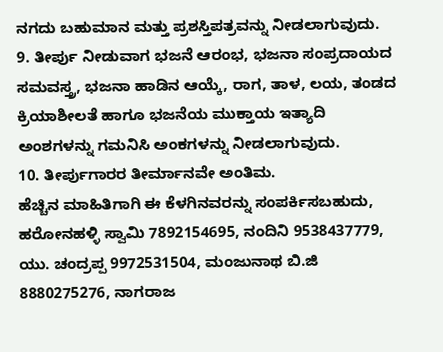ನಗದು ಬಹುಮಾನ ಮತ್ತು ಪ್ರಶಸ್ತಿಪತ್ರವನ್ನು ನೀಡಲಾಗುವುದು.
9. ತೀರ್ಪು ನೀಡುವಾಗ ಭಜನೆ ಆರಂಭ, ಭಜನಾ ಸಂಪ್ರದಾಯದ ಸಮವಸ್ತ್ರ, ಭಜನಾ ಹಾಡಿನ ಆಯ್ಕೆ, ರಾಗ, ತಾಳ, ಲಯ, ತಂಡದ ಕ್ರಿಯಾಶೀಲತೆ ಹಾಗೂ ಭಜನೆಯ ಮುಕ್ತಾಯ ಇತ್ಯಾದಿ ಅಂಶಗಳನ್ನು ಗಮನಿಸಿ ಅಂಕಗಳನ್ನು ನೀಡಲಾಗುವುದು.
10. ತೀರ್ಪುಗಾರರ ತೀರ್ಮಾನವೇ ಅಂತಿಮ.
ಹೆಚ್ಚಿನ ಮಾಹಿತಿಗಾಗಿ ಈ ಕೆಳಗಿನವರನ್ನು ಸಂಪರ್ಕಿಸಬಹುದು, ಹರೋನಹಳ್ಳಿ ಸ್ವಾಮಿ 7892154695, ನಂದಿನಿ 9538437779, ಯು. ಚಂದ್ರಪ್ಪ 9972531504, ಮಂಜುನಾಥ ಬಿ.ಜಿ 8880275276, ನಾಗರಾಜ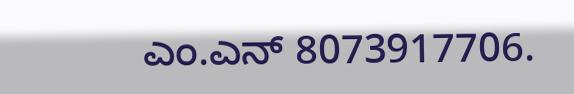ಎಂ.ಎನ್ 8073917706.